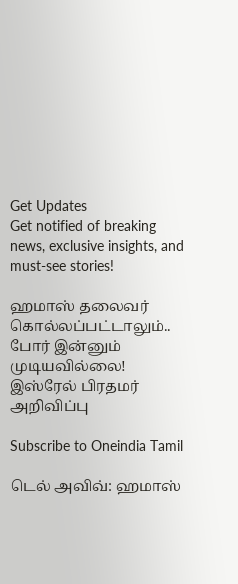Get Updates
Get notified of breaking news, exclusive insights, and must-see stories!

ஹமாஸ் தலைவர் கொல்லப்பட்டாலும்.. போர் இன்னும் முடியவில்லை! இஸ்ரேல் பிரதமர் அறிவிப்பு

Subscribe to Oneindia Tamil

டெல் அவிவ்: ஹமாஸ்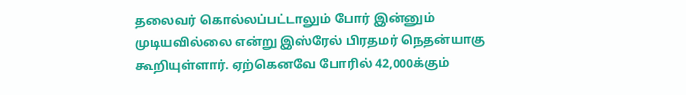தலைவர் கொல்லப்பட்டாலும் போர் இன்னும் முடியவில்லை என்று இஸ்ரேல் பிரதமர் நெதன்யாகு கூறியுள்ளார். ஏற்கெனவே போரில் 42,000க்கும்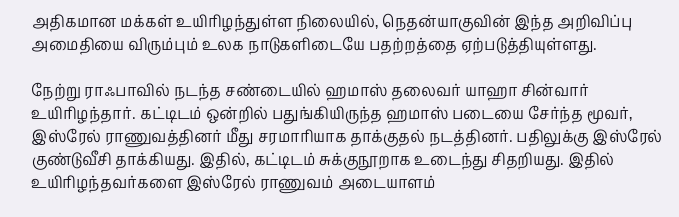அதிகமான மக்கள் உயிரிழந்துள்ள நிலையில், நெதன்யாகுவின் இந்த அறிவிப்பு அமைதியை விரும்பும் உலக நாடுகளிடையே பதற்றத்தை ஏற்படுத்தியுள்ளது.

நேற்று ராஃபாவில் நடந்த சண்டையில் ஹமாஸ் தலைவர் யாஹா சின்வார் உயிரிழந்தார். கட்டிடம் ஒன்றில் பதுங்கியிருந்த ஹமாஸ் படையை சேர்ந்த மூவர், இஸ்ரேல் ராணுவத்தினர் மீது சரமாரியாக தாக்குதல் நடத்தினர். பதிலுக்கு இஸ்ரேல் குண்டுவீசி தாக்கியது. இதில், கட்டிடம் சுக்குநூறாக உடைந்து சிதறியது. இதில் உயிரிழந்தவர்களை இஸ்ரேல் ராணுவம் அடையாளம்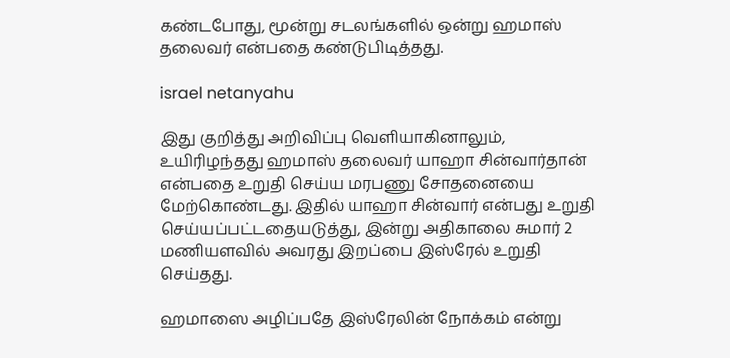கண்டபோது, மூன்று சடலங்களில் ஒன்று ஹமாஸ் தலைவர் என்பதை கண்டுபிடித்தது.

israel netanyahu

இது குறித்து அறிவிப்பு வெளியாகினாலும், உயிரிழந்தது ஹமாஸ் தலைவர் யாஹா சின்வார்தான் என்பதை உறுதி செய்ய மரபணு சோதனையை மேற்கொண்டது. இதில் யாஹா சின்வார் என்பது உறுதி செய்யப்பட்டதையடுத்து, இன்று அதிகாலை சுமார் 2 மணியளவில் அவரது இறப்பை இஸ்ரேல் உறுதி செய்தது.

ஹமாஸை அழிப்பதே இஸ்ரேலின் நோக்கம் என்று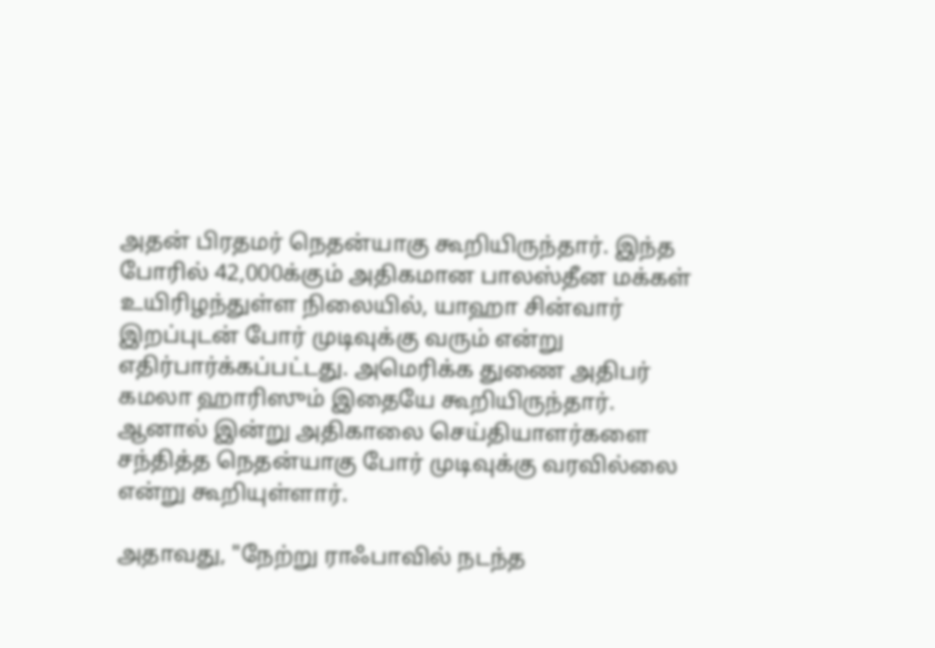அதன் பிரதமர் நெதன்யாகு கூறியிருந்தார். இந்த போரில் 42,000க்கும் அதிகமான பாலஸ்தீன மக்கள் உயிரிழந்துள்ள நிலையில், யாஹா சின்வார் இறப்புடன் போர் முடிவுக்கு வரும் என்று எதிர்பார்க்கப்பட்டது. அமெரிக்க துணை அதிபர் கமலா ஹாரிஸும் இதையே கூறியிருந்தார். ஆனால் இன்று அதிகாலை செய்தியாளர்களை சந்தித்த நெதன்யாகு போர் முடிவுக்கு வரவில்லை என்று கூறியுள்ளார்.

அதாவது, "நேற்று ராஃபாவில் நடந்த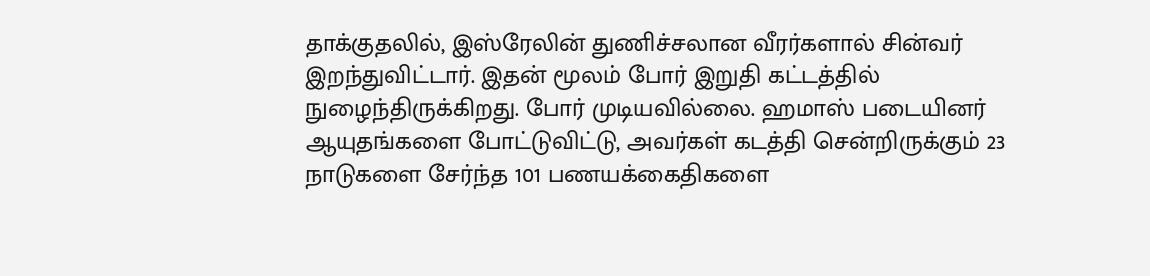தாக்குதலில், இஸ்ரேலின் துணிச்சலான வீரர்களால் சின்வர் இறந்துவிட்டார். இதன் மூலம் போர் இறுதி கட்டத்தில் நுழைந்திருக்கிறது. போர் முடியவில்லை. ஹமாஸ் படையினர் ஆயுதங்களை போட்டுவிட்டு, அவர்கள் கடத்தி சென்றிருக்கும் 23 நாடுகளை சேர்ந்த 101 பணயக்கைதிகளை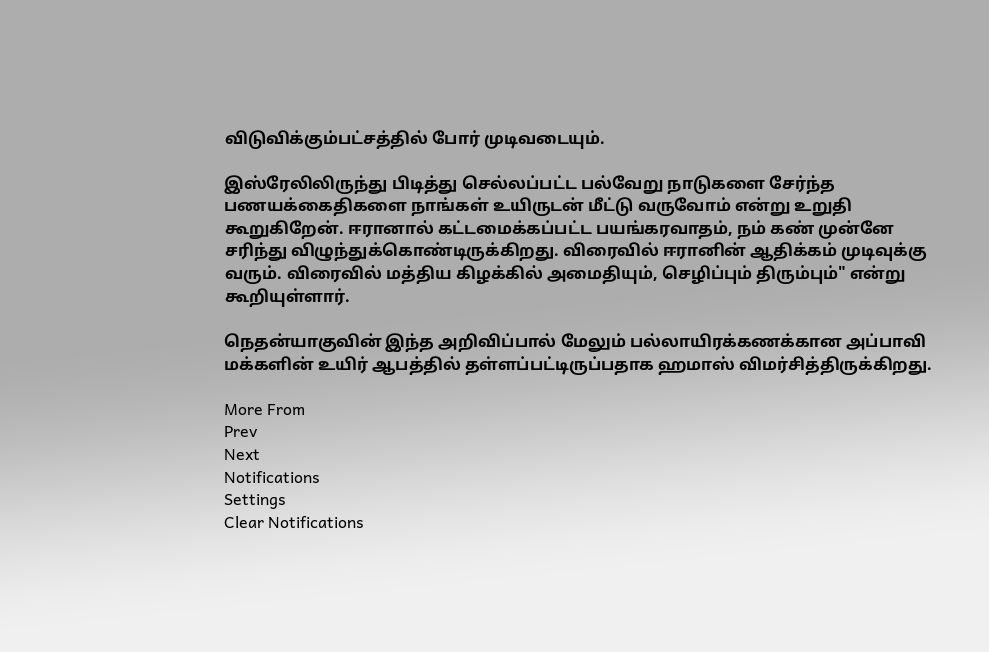விடுவிக்கும்பட்சத்தில் போர் முடிவடையும்.

இஸ்ரேலிலிருந்து பிடித்து செல்லப்பட்ட பல்வேறு நாடுகளை சேர்ந்த பணயக்கைதிகளை நாங்கள் உயிருடன் மீட்டு வருவோம் என்று உறுதி கூறுகிறேன். ஈரானால் கட்டமைக்கப்பட்ட பயங்கரவாதம், நம் கண் முன்னே சரிந்து விழுந்துக்கொண்டிருக்கிறது. விரைவில் ஈரானின் ஆதிக்கம் முடிவுக்கு வரும். விரைவில் மத்திய கிழக்கில் அமைதியும், செழிப்பும் திரும்பும்" என்று கூறியுள்ளார்.

நெதன்யாகுவின் இந்த அறிவிப்பால் மேலும் பல்லாயிரக்கணக்கான அப்பாவி மக்களின் உயிர் ஆபத்தில் தள்ளப்பட்டிருப்பதாக ஹமாஸ் விமர்சித்திருக்கிறது.

More From
Prev
Next
Notifications
Settings
Clear Notifications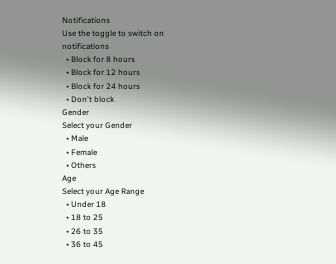Notifications
Use the toggle to switch on notifications
  • Block for 8 hours
  • Block for 12 hours
  • Block for 24 hours
  • Don't block
Gender
Select your Gender
  • Male
  • Female
  • Others
Age
Select your Age Range
  • Under 18
  • 18 to 25
  • 26 to 35
  • 36 to 45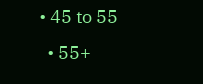• 45 to 55
  • 55+